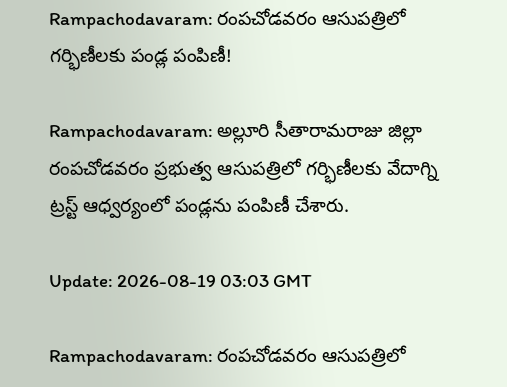Rampachodavaram: రంపచోడవరం ఆసుపత్రిలో గర్భిణీలకు పండ్ల పంపిణీ!

Rampachodavaram: అల్లూరి సీతారామరాజు జిల్లా రంపచోడవరం ప్రభుత్వ ఆసుపత్రిలో గర్భిణీలకు వేదాగ్ని ట్రస్ట్ ఆధ్వర్యంలో పండ్లను పంపిణీ చేశారు.

Update: 2026-08-19 03:03 GMT

Rampachodavaram: రంపచోడవరం ఆసుపత్రిలో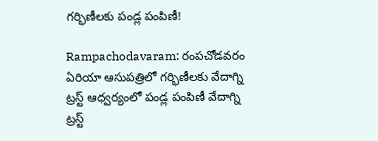గర్భిణీలకు పండ్ల పంపిణీ!

Rampachodavaram: రంపచోడవరం ఏరియా ఆసుపత్రిలో గర్భిణీలకు వేదాగ్ని ట్రస్ట్ ఆధ్వర్యంలో పండ్ల పంపిణీ వేదాగ్ని ట్రస్ట్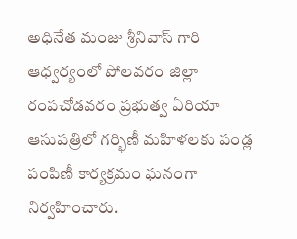అధినేత మంజు శ్రీనివాస్ గారి ఆధ్వర్యంలో పోలవరం జిల్లా రంపచోడవరం ప్రభుత్వ ఏరియా ఆసుపత్రిలో గర్భిణీ మహిళలకు పండ్ల పంపిణీ కార్యక్రమం ఘనంగా నిర్వహించారు.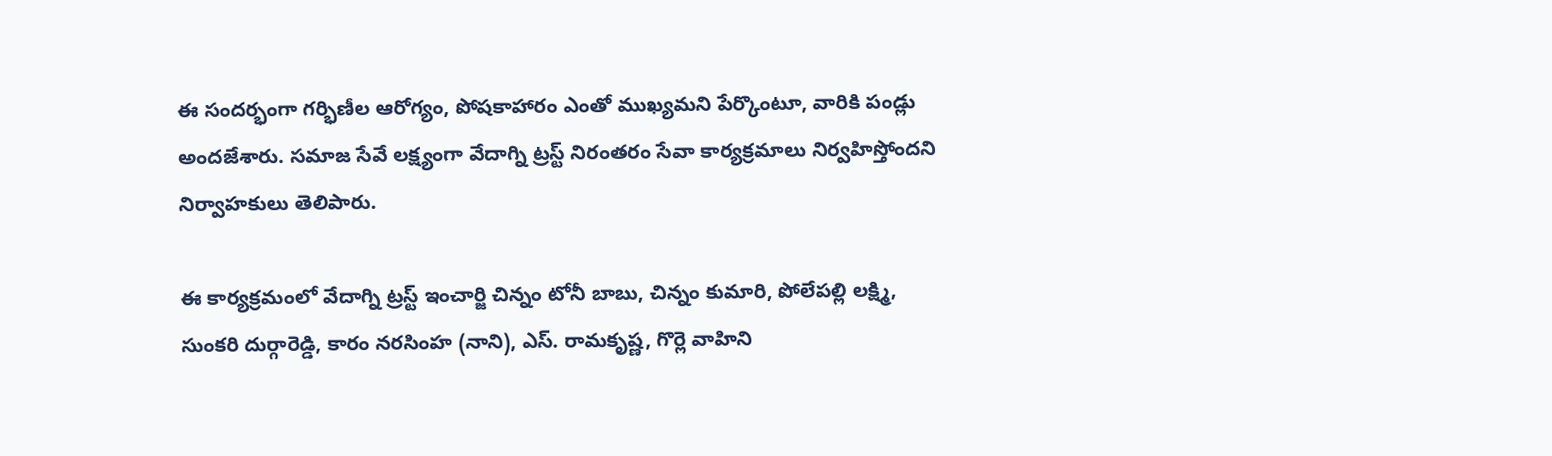ఈ సందర్భంగా గర్భిణీల ఆరోగ్యం, పోషకాహారం ఎంతో ముఖ్యమని పేర్కొంటూ, వారికి పండ్లు అందజేశారు. సమాజ సేవే లక్ష్యంగా వేదాగ్ని ట్రస్ట్ నిరంతరం సేవా కార్యక్రమాలు నిర్వహిస్తోందని నిర్వాహకులు తెలిపారు.

ఈ కార్యక్రమంలో వేదాగ్ని ట్రస్ట్ ఇంచార్జి చిన్నం టోనీ బాబు, చిన్నం కుమారి, పోలేపల్లి లక్ష్మి, సుంకరి దుర్గారెడ్డి, కారం నరసింహ (నాని), ఎస్. రామకృష్ణ, గొర్లె వాహిని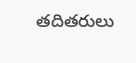తదితరులు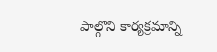పాల్గొని కార్యక్రమాన్ని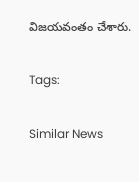విజయవంతం చేశారు.

Tags:

Similar News